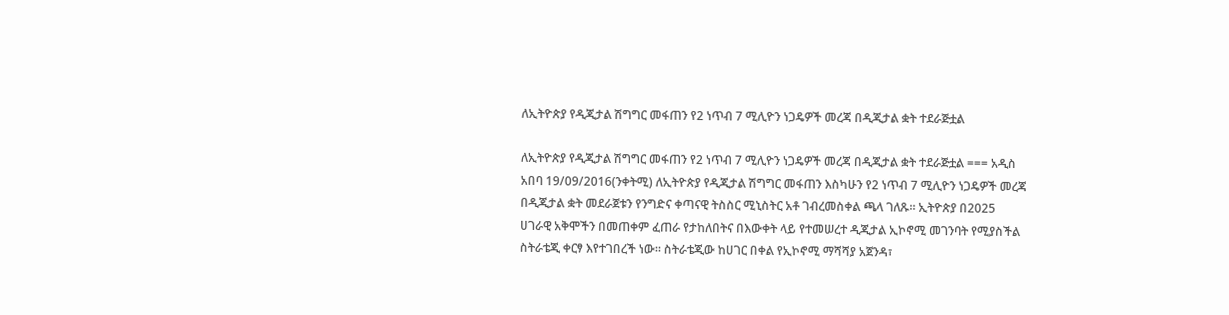ለኢትዮጵያ የዲጂታል ሽግግር መፋጠን የ2 ነጥብ 7 ሚሊዮን ነጋዴዎች መረጃ በዲጂታል ቋት ተደራጅቷል

ለኢትዮጵያ የዲጂታል ሽግግር መፋጠን የ2 ነጥብ 7 ሚሊዮን ነጋዴዎች መረጃ በዲጂታል ቋት ተደራጅቷል === አዲስ አበባ 19/09/2016(ንቀትሚ) ለኢትዮጵያ የዲጂታል ሽግግር መፋጠን እስካሁን የ2 ነጥብ 7 ሚሊዮን ነጋዴዎች መረጃ በዲጂታል ቋት መደራጀቱን የንግድና ቀጣናዊ ትስስር ሚኒስትር አቶ ገብረመስቀል ጫላ ገለጹ። ኢትዮጵያ በ2025 ሀገራዊ አቅሞችን በመጠቀም ፈጠራ የታከለበትና በእውቀት ላይ የተመሠረተ ዲጂታል ኢኮኖሚ መገንባት የሚያስችል ስትራቴጂ ቀርፃ እየተገበረች ነው። ስትራቴጂው ከሀገር በቀል የኢኮኖሚ ማሻሻያ አጀንዳ፣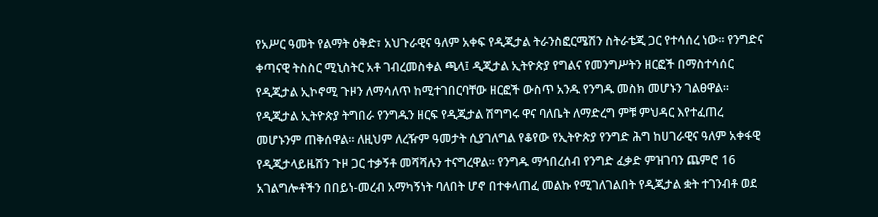የአሥር ዓመት የልማት ዕቅድ፣ አህጉራዊና ዓለም አቀፍ የዲጂታል ትራንስፎርሜሽን ስትራቴጂ ጋር የተሳሰረ ነው፡፡ የንግድና ቀጣናዊ ትስስር ሚኒስትር አቶ ገብረመስቀል ጫላ፤ ዲጂታል ኢትዮጵያ የግልና የመንግሥትን ዘርፎች በማስተሳሰር የዲጂታል ኢኮኖሚ ጉዞን ለማሳለጥ ከሚተገበርባቸው ዘርፎች ውስጥ አንዱ የንግዱ መስክ መሆኑን ገልፀዋል። የዲጂታል ኢትዮጵያ ትግበራ የንግዱን ዘርፍ የዲጂታል ሽግግሩ ዋና ባለቤት ለማድረግ ምቹ ምህዳር እየተፈጠረ መሆኑንም ጠቅሰዋል። ለዚህም ለረዥም ዓመታት ሲያገለግል የቆየው የኢትዮጵያ የንግድ ሕግ ከሀገራዊና ዓለም አቀፋዊ የዲጂታላይዜሽን ጉዞ ጋር ተቃኝቶ መሻሻሉን ተናግረዋል። የንግዱ ማኅበረሰብ የንግድ ፈቃድ ምዝገባን ጨምሮ 16 አገልግሎቶችን በበይነ-መረብ አማካኝነት ባለበት ሆኖ በተቀላጠፈ መልኩ የሚገለገልበት የዲጂታል ቋት ተገንብቶ ወደ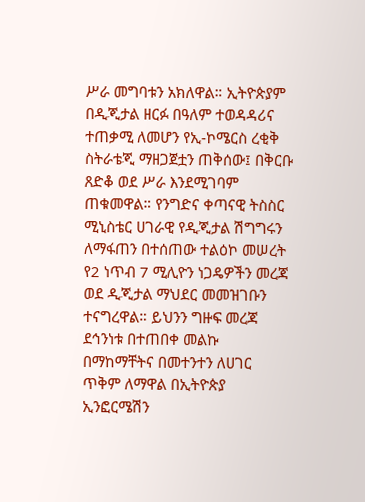ሥራ መግባቱን አክለዋል። ኢትዮጵያም በዲጂታል ዘርፉ በዓለም ተወዳዳሪና ተጠቃሚ ለመሆን የኢ-ኮሜርስ ረቂቅ ስትራቴጂ ማዘጋጀቷን ጠቅሰው፤ በቅርቡ ጸድቆ ወደ ሥራ እንደሚገባም ጠቁመዋል። የንግድና ቀጣናዊ ትስስር ሚኒስቴር ሀገራዊ የዲጂታል ሽግግሩን ለማፋጠን በተሰጠው ተልዕኮ መሠረት የ2 ነጥብ 7 ሚሊዮን ነጋዴዎችን መረጃ ወደ ዲጂታል ማህደር መመዝገቡን ተናግረዋል። ይህንን ግዙፍ መረጃ ደኅንነቱ በተጠበቀ መልኩ በማከማቸትና በመተንተን ለሀገር ጥቅም ለማዋል በኢትዮጵያ ኢንፎርሜሽን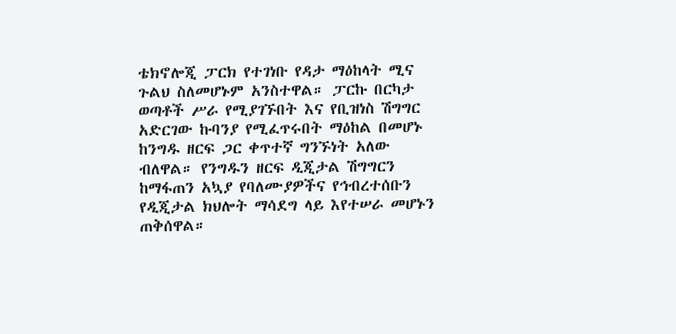ቴክኖሎጂ ፓርክ የተገነቡ የዳታ ማዕከላት ሚና ጉልህ ስለመሆኑም አንስተዋል። ፓርኩ በርካታ ወጣቶች ሥራ የሚያገኙበት እና የቢዝነስ ሽግግር አድርገው ኩባንያ የሚፈጥሩበት ማዕከል በመሆኑ ከንግዱ ዘርፍ ጋር ቀጥተኛ ግንኙነት አለው ብለዋል። የንግዱን ዘርፍ ዲጂታል ሽግግርን ከማፋጠን አኳያ የባለሙያዎችና የኅብረተሰቡን የዲጂታል ክህሎት ማሳደግ ላይ እየተሠራ መሆኑን ጠቅሰዋል።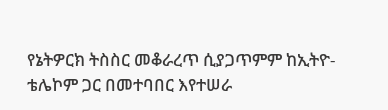የኔትዎርክ ትስስር መቆራረጥ ሲያጋጥምም ከኢትዮ-ቴሌኮም ጋር በመተባበር እየተሠራ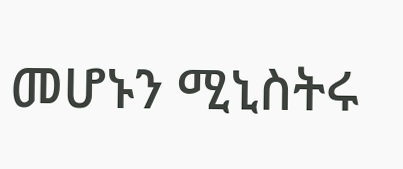መሆኑን ሚኒስትሩ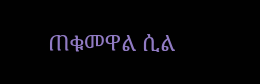ጠቁመዋል ሲል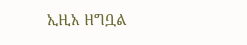ኢዚአ ዘግቧል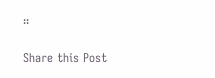።

Share this Post